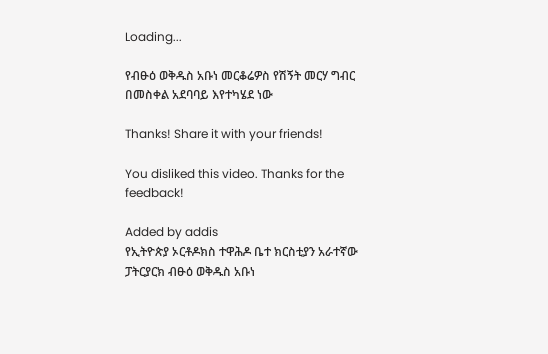Loading...

የብፁዕ ወቅዱስ አቡነ መርቆሬዎስ የሽኝት መርሃ ግብር በመስቀል አደባባይ እየተካሄደ ነው

Thanks! Share it with your friends!

You disliked this video. Thanks for the feedback!

Added by addis
የኢትዮጵያ ኦርቶዶክስ ተዋሕዶ ቤተ ክርስቲያን አራተኛው ፓትርያርክ ብፁዕ ወቅዱስ አቡነ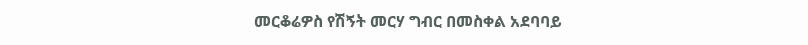መርቆሬዎስ የሽኝት መርሃ ግብር በመስቀል አደባባይ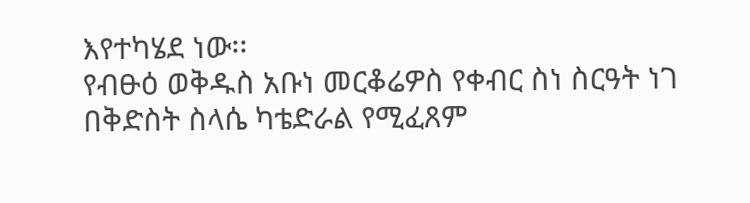እየተካሄደ ነው፡፡
የብፁዕ ወቅዱስ አቡነ መርቆሬዎስ የቀብር ስነ ስርዓት ነገ በቅድስት ስላሴ ካቴድራል የሚፈጸም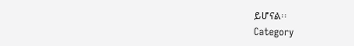ይሆናል፡፡
Category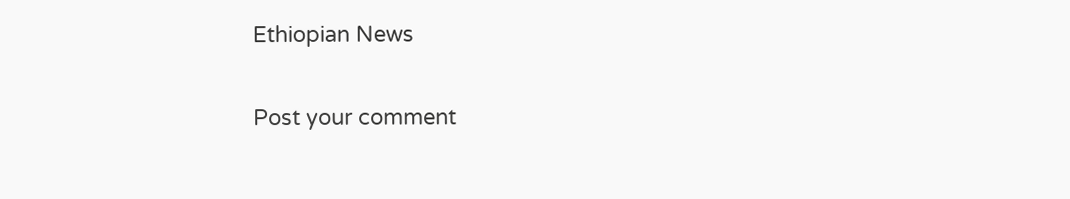Ethiopian News

Post your comment